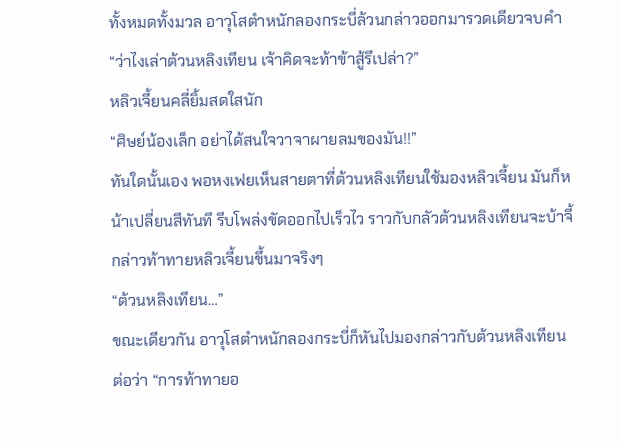ทั้งหมดทั้งมวล อาวุโสตำหนักลองกระบี่ล้วนกล่าวออกมารวดเดียวจบคำ
“ว่าไงเล่าต้วนหลิงเทียน เจ้าคิดจะท้าข้าสู้รึเปล่า?”
หลิวเจี้ยนคลี่ยิ้มสดใสนัก
“ศิษย์น้องเล็ก อย่าได้สนใจวาจาผายลมของมัน!!”
ทันใดนั้นเอง พอหงเฟยเห็นสายตาที่ต้วนหลิงเทียนใช้มองหลิวเจี้ยน มันก็หน้าเปลี่ยนสีทันที รีบโพล่งขัดออกไปเร็วไว ราวกับกลัวต้วนหลิงเทียนจะบ้าจี้กล่าวท้าทายหลิวเจี้ยนขึ้นมาจริงๆ
“ต้วนหลิงเทียน…”
ขณะเดียวกัน อาวุโสตำหนักลองกระบี่ก็หันไปมองกล่าวกับต้วนหลิงเทียนต่อว่า “การท้าทายอ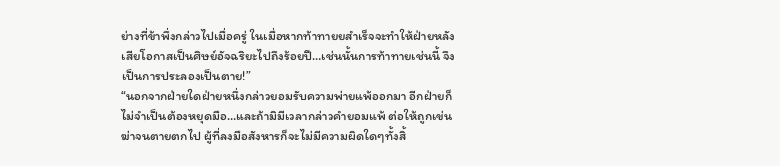ย่างที่ข้าพึ่งกล่าวไปเมื่อครู่ ในเมื่อหากท้าทายยสำเร็จจะทำให้ฝ่ายหลังเสียโอกาสเป็นศิษย์อัจฉริยะไปถึงร้อยปี…เช่นนั้นการท้าทายเช่นนี้ จึงเป็นการประลองเป็นตาย!”
“นอกจากฝ่ายใดฝ่ายหนึ่งกล่าวยอมรับความพ่ายแพ้ออกมา อีกฝ่ายก็ไม่จำเป็นต้องหยุดมือ…และถ้ามิมีเวลากล่าวคำยอมแพ้ ต่อให้ถูกเข่นฆ่าจนตายตกไป ผู้ที่ลงมือสังหารก็จะไม่มีความผิดใดๆทั้งสิ้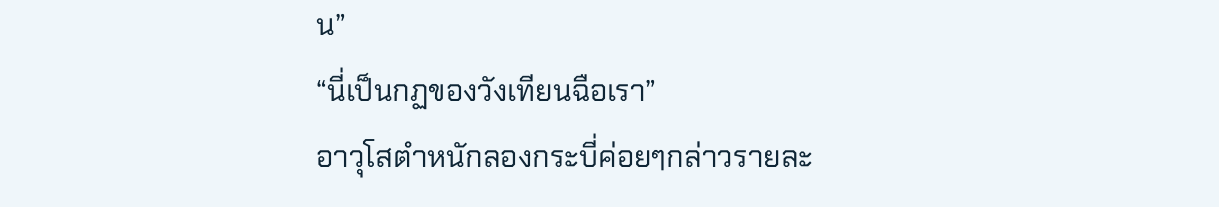น”
“นี่เป็นกฏของวังเทียนฉือเรา”
อาวุโสตำหนักลองกระบี่ค่อยๆกล่าวรายละ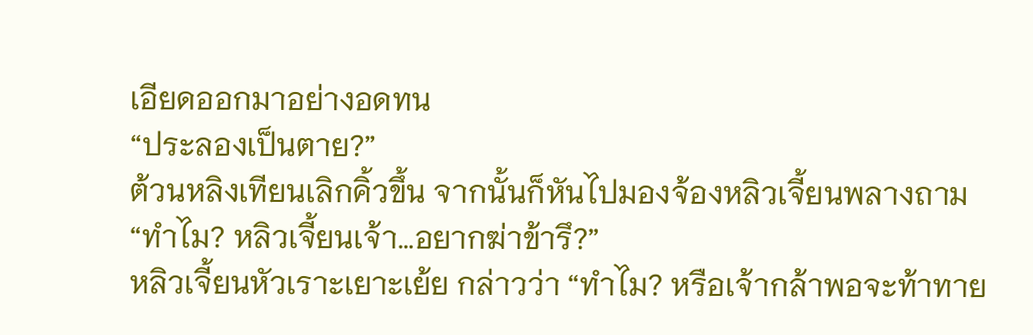เอียดออกมาอย่างอดทน
“ประลองเป็นตาย?”
ต้วนหลิงเทียนเลิกคิ้วขึ้น จากนั้นก็หันไปมองจ้องหลิวเจี้ยนพลางถาม “ทำไม? หลิวเจี้ยนเจ้า…อยากฆ่าข้ารึ?”
หลิวเจี้ยนหัวเราะเยาะเย้ย กล่าวว่า “ทำไม? หรือเจ้ากล้าพอจะท้าทาย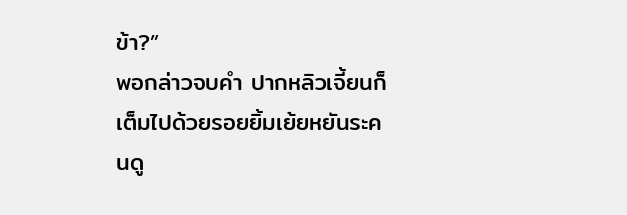ข้า?”
พอกล่าวจบคำ ปากหลิวเจี้ยนก็เต็มไปด้วยรอยยิ้มเย้ยหยันระคนดู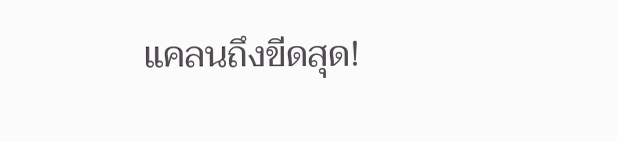แคลนถึงขีดสุด!